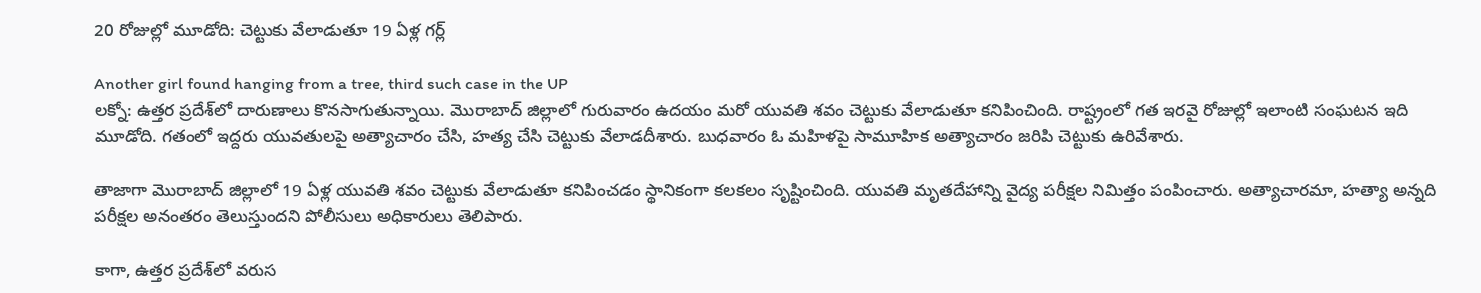20 రోజుల్లో మూడోది: చెట్టుకు వేలాడుతూ 19 ఏళ్ల గర్ల్

Another girl found hanging from a tree, third such case in the UP
లక్నో: ఉత్తర ప్రదేశ్‌లో దారుణాలు కొనసాగుతున్నాయి. మొరాబాద్ జిల్లాలో గురువారం ఉదయం మరో యువతి శవం చెట్టుకు వేలాడుతూ కనిపించింది. రాష్ట్రంలో గత ఇరవై రోజుల్లో ఇలాంటి సంఘటన ఇది మూడోది. గతంలో ఇద్దరు యువతులపై అత్యాచారం చేసి, హత్య చేసి చెట్టుకు వేలాడదీశారు. బుధవారం ఓ మహిళపై సామూహిక అత్యాచారం జరిపి చెట్టుకు ఉరివేశారు.

తాజాగా మొరాబాద్ జిల్లాలో 19 ఏళ్ల యువతి శవం చెట్టుకు వేలాడుతూ కనిపించడం స్థానికంగా కలకలం సృష్టించింది. యువతి మృతదేహాన్ని వైద్య పరీక్షల నిమిత్తం పంపించారు. అత్యాచారమా, హత్యా అన్నది పరీక్షల అనంతరం తెలుస్తుందని పోలీసులు అధికారులు తెలిపారు.

కాగా, ఉత్తర ప్రదేశ్‌లో వరుస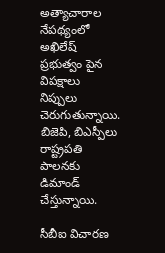అత్యాచారాల నేపథ్యంలో అఖిలేష్ ప్రభుత్వం పైన విపక్షాలు నిప్పులు చెరుగుతున్నాయి. బిజెపి, బిఎస్పీలు రాష్ట్రపతి పాలనకు డిమాండ్ చేస్తున్నాయి.

సీబీఐ విచారణ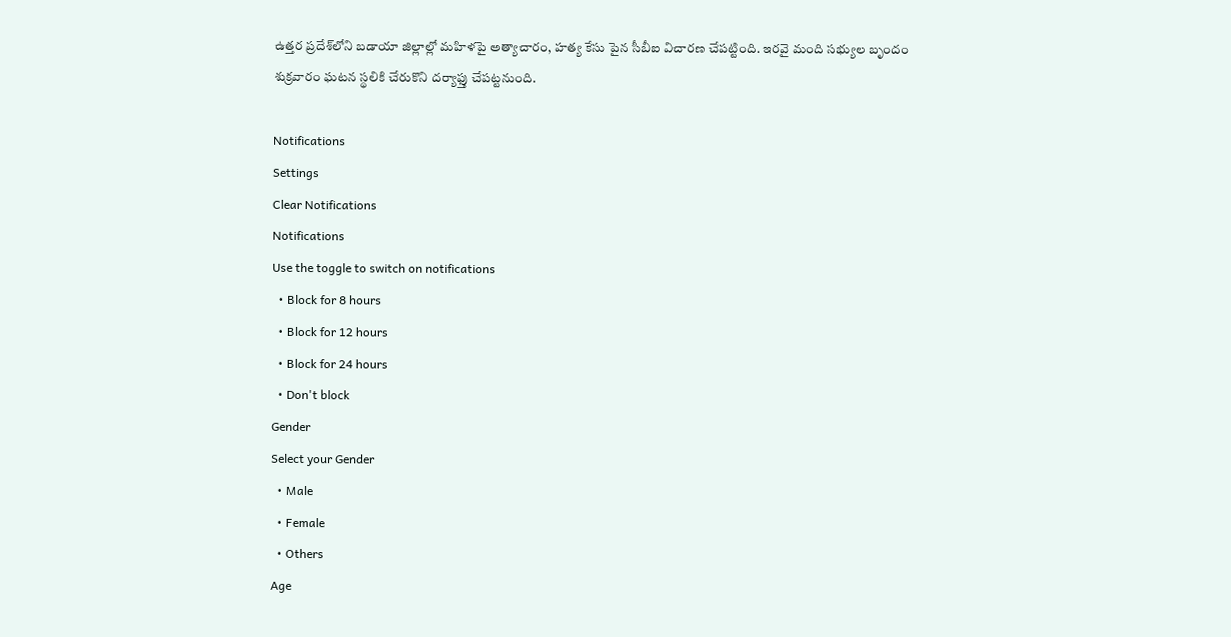ఉత్తర ప్రదేశ్‌లోని బడాయా జిల్లాల్లో మహిళపై అత్యాచారం, హత్య కేసు పైన సీబీఐ విచారణ చేపట్టింది. ఇరవై మంది సభ్యుల బృందం శుక్రవారం ఘటన స్థలికి చేరుకొని దర్యాఫ్తు చేపట్టనుంది.

Notifications
Settings
Clear Notifications
Notifications
Use the toggle to switch on notifications
  • Block for 8 hours
  • Block for 12 hours
  • Block for 24 hours
  • Don't block
Gender
Select your Gender
  • Male
  • Female
  • Others
Age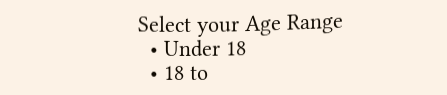Select your Age Range
  • Under 18
  • 18 to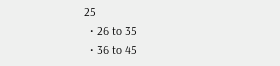25
  • 26 to 35
  • 36 to 45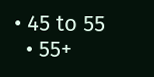• 45 to 55
  • 55+